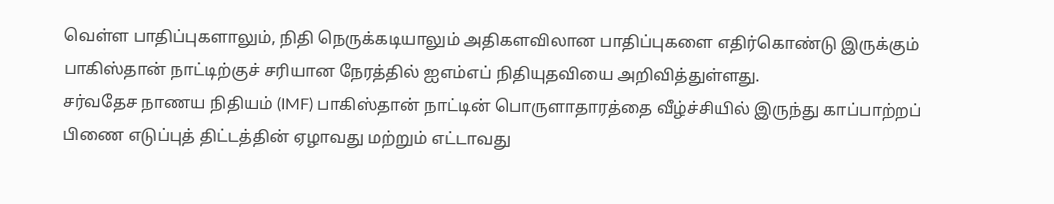வெள்ள பாதிப்புகளாலும், நிதி நெருக்கடியாலும் அதிகளவிலான பாதிப்புகளை எதிர்கொண்டு இருக்கும் பாகிஸ்தான் நாட்டிற்குச் சரியான நேரத்தில் ஐஎம்எப் நிதியுதவியை அறிவித்துள்ளது.
சர்வதேச நாணய நிதியம் (IMF) பாகிஸ்தான் நாட்டின் பொருளாதாரத்தை வீழ்ச்சியில் இருந்து காப்பாற்றப் பிணை எடுப்புத் திட்டத்தின் ஏழாவது மற்றும் எட்டாவது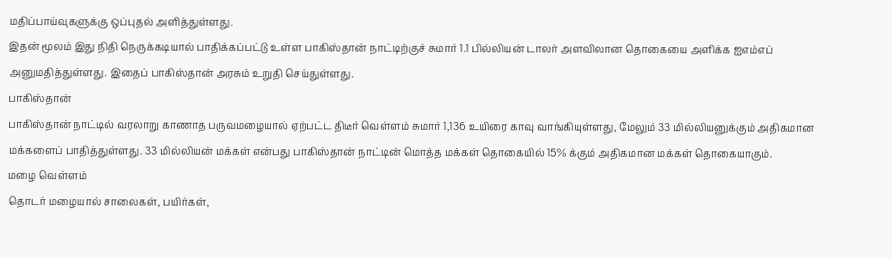மதிப்பாய்வுகளுக்கு ஒப்புதல் அளித்துள்ளது.
இதன் மூலம் இது நிதி நெருக்கடியால் பாதிக்கப்பட்டு உள்ள பாகிஸ்தான் நாட்டிற்குச் சுமார் 1.1 பில்லியன் டாலர் அளவிலான தொகையை அளிக்க ஐஎம்எப் அனுமதித்துள்ளது. இதைப் பாகிஸ்தான் அரசும் உறுதி செய்துள்ளது.
பாகிஸ்தான்
பாகிஸ்தான் நாட்டில் வரலாறு காணாத பருவமழையால் ஏற்பட்ட திடீர் வெள்ளம் சுமார் 1,136 உயிரை காவு வாங்கியுள்ளது, மேலும் 33 மில்லியனுக்கும் அதிகமான மக்களைப் பாதித்துள்ளது. 33 மில்லியன் மக்கள் என்பது பாகிஸ்தான் நாட்டின் மொத்த மக்கள் தொகையில் 15% க்கும் அதிகமான மக்கள் தொகையாகும்.
மழை வெள்ளம்
தொடர் மழையால் சாலைகள், பயிர்கள்,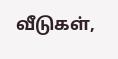வீடுகள்,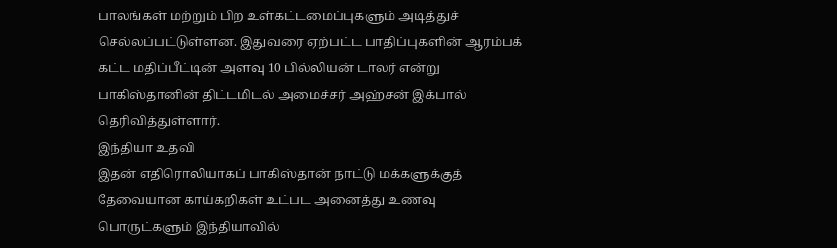பாலங்கள் மற்றும் பிற உள்கட்டமைப்புகளும் அடித்துச் செல்லப்பட்டுள்ளன. இதுவரை ஏற்பட்ட பாதிப்புகளின் ஆரம்பக் கட்ட மதிப்பீட்டின் அளவு 10 பில்லியன் டாலர் என்று பாகிஸ்தானின் திட்டமிடல் அமைச்சர் அஹ்சன் இக்பால் தெரிவித்துள்ளார்.
இந்தியா உதவி
இதன் எதிரொலியாகப் பாகிஸ்தான் நாட்டு மக்களுக்குத் தேவையான காய்கறிகள் உட்பட அனைத்து உணவு பொருட்களும் இந்தியாவில்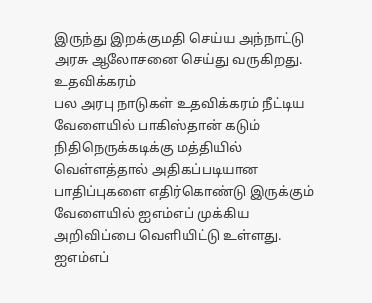இருந்து இறக்குமதி செய்ய அந்நாட்டு அரசு ஆலோசனை செய்து வருகிறது.
உதவிக்கரம்
பல அரபு நாடுகள் உதவிக்கரம் நீட்டிய வேளையில் பாகிஸ்தான் கடும் நிதிநெருக்கடிக்கு மத்தியில் வெள்ளத்தால் அதிகப்படியான பாதிப்புகளை எதிர்கொண்டு இருக்கும் வேளையில் ஐஎம்எப் முக்கிய அறிவிப்பை வெளியிட்டு உள்ளது.
ஐஎம்எப்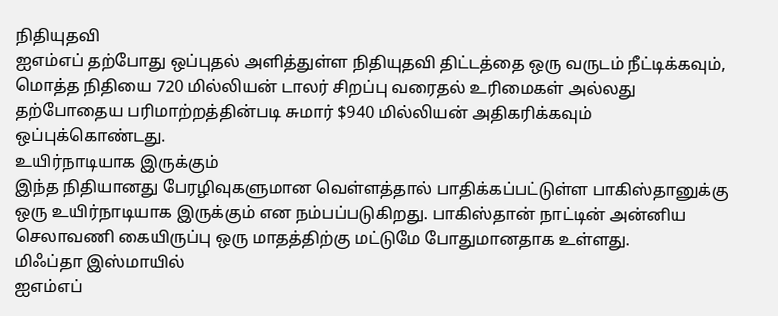நிதியுதவி
ஐஎம்எப் தற்போது ஒப்புதல் அளித்துள்ள நிதியுதவி திட்டத்தை ஒரு வருடம் நீட்டிக்கவும், மொத்த நிதியை 720 மில்லியன் டாலர் சிறப்பு வரைதல் உரிமைகள் அல்லது தற்போதைய பரிமாற்றத்தின்படி சுமார் $940 மில்லியன் அதிகரிக்கவும் ஒப்புக்கொண்டது.
உயிர்நாடியாக இருக்கும்
இந்த நிதியானது பேரழிவுகளுமான வெள்ளத்தால் பாதிக்கப்பட்டுள்ள பாகிஸ்தானுக்கு ஒரு உயிர்நாடியாக இருக்கும் என நம்பப்படுகிறது. பாகிஸ்தான் நாட்டின் அன்னிய செலாவணி கையிருப்பு ஒரு மாதத்திற்கு மட்டுமே போதுமானதாக உள்ளது.
மிஃப்தா இஸ்மாயில்
ஐஎம்எப்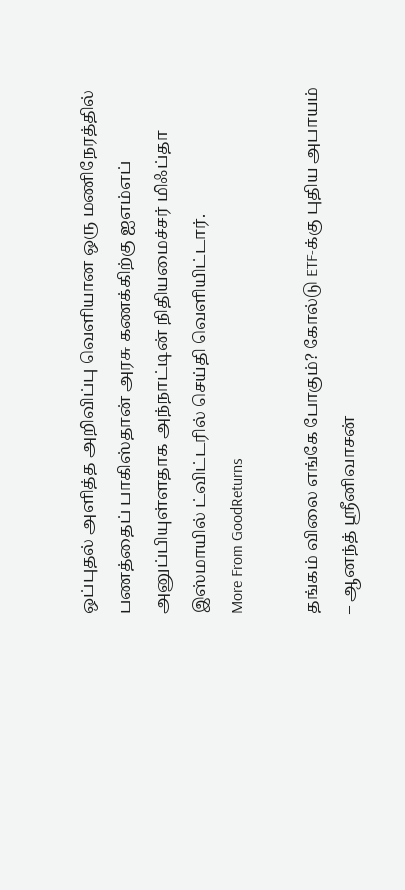ஒப்புதல் அளித்த அறிவிப்பு வெளியான ஒரு மணிநேரத்தில் பணத்தைப் பாகிஸ்தான் அரசு கணக்கிற்கு ஐஎம்எப் அனுப்பியுள்ளதாக அந்நாட்டின் நிதியமைச்சர் மிஃப்தா இஸ்மாயில் ட்விட்டரில் செய்தி வெளியிட்டார்.
More From GoodReturns

தங்கம் விலை எங்கே போகும்? கோல்டு ETF-க்கு புதிய அபாயம் – ஆனந்த் ஸ்ரீனிவாசன்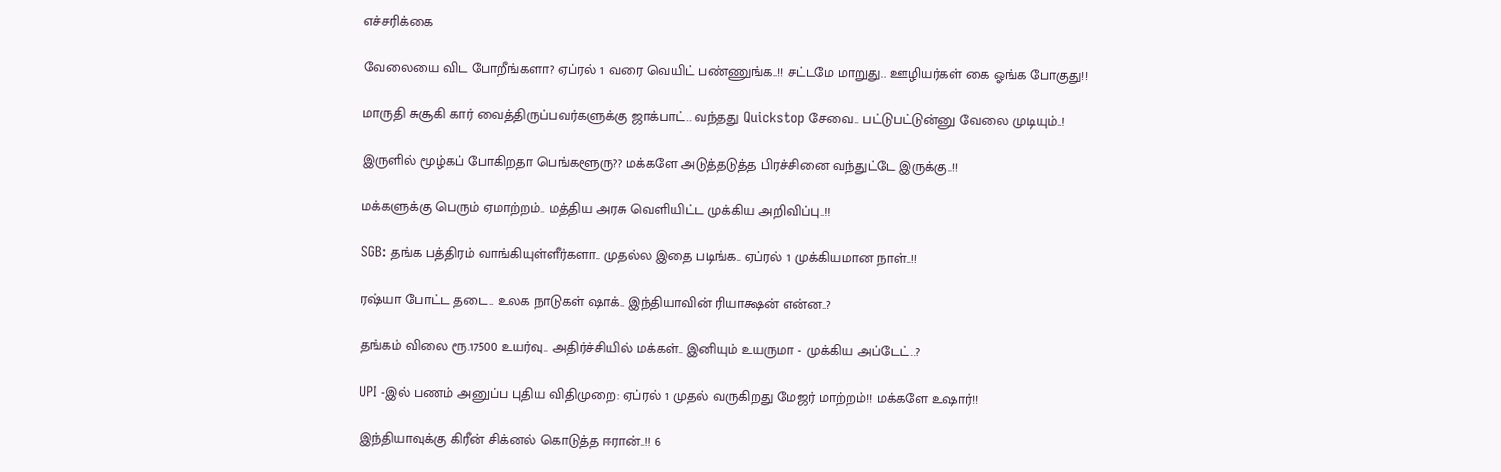எச்சரிக்கை

வேலையை விட போறீங்களா? ஏப்ரல் 1 வரை வெயிட் பண்ணுங்க..!! சட்டமே மாறுது.. ஊழியர்கள் கை ஓங்க போகுது!!

மாருதி சுசூகி கார் வைத்திருப்பவர்களுக்கு ஜாக்பாட்.. வந்தது Quickstop சேவை.. பட்டுபட்டுன்னு வேலை முடியும்..!

இருளில் மூழ்கப் போகிறதா பெங்களூரு?? மக்களே அடுத்தடுத்த பிரச்சினை வந்துட்டே இருக்கு..!!

மக்களுக்கு பெரும் ஏமாற்றம்.. மத்திய அரசு வெளியிட்ட முக்கிய அறிவிப்பு..!!

SGB: தங்க பத்திரம் வாங்கியுள்ளீர்களா.. முதல்ல இதை படிங்க.. ஏப்ரல் 1 முக்கியமான நாள்..!!

ரஷ்யா போட்ட தடை.. உலக நாடுகள் ஷாக்.. இந்தியாவின் ரியாக்ஷன் என்ன..?

தங்கம் விலை ரூ.17500 உயர்வு.. அதிர்ச்சியில் மக்கள்.. இனியும் உயருமா - முக்கிய அப்டேட்..?

UPI -இல் பணம் அனுப்ப புதிய விதிமுறை: ஏப்ரல் 1 முதல் வருகிறது மேஜர் மாற்றம்!! மக்களே உஷார்!!

இந்தியாவுக்கு கிரீன் சிக்னல் கொடுத்த ஈரான்..!! 6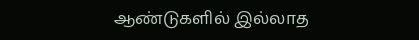ஆண்டுகளில் இல்லாத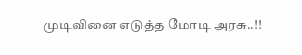முடிவினை எடுத்த மோடி அரசு..!!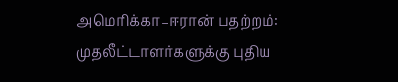அமெரிக்கா–ஈரான் பதற்றம்: முதலீட்டாளர்களுக்கு புதிய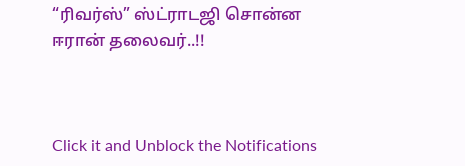“ரிவர்ஸ்” ஸ்ட்ராடஜி சொன்ன ஈரான் தலைவர்..!!



Click it and Unblock the Notifications